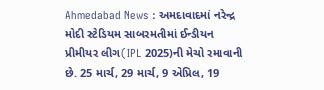Ahmedabad News : અમદાવાદમાં નરેન્દ્ર મોદી સ્ટેડિયમ સાબરમતીમાં ઈન્ડીયન પ્રીમીયર લીગ(IPL 2025)ની મેચો રમાવાની છે. 25 માર્ચ, 29 માર્ચ, 9 એપ્રિલ, 19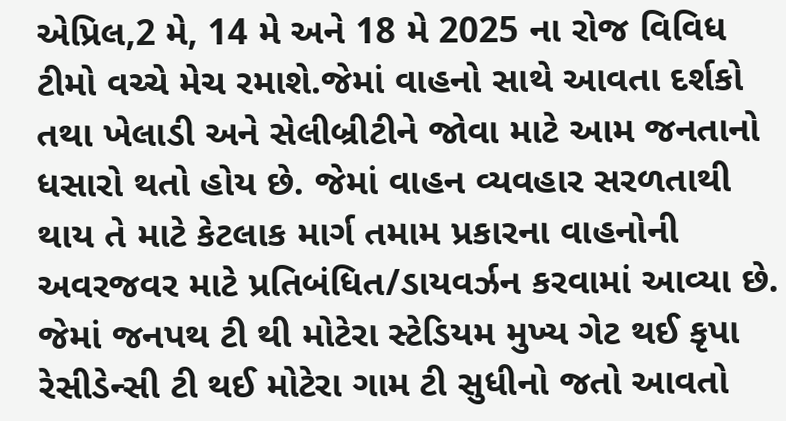એપ્રિલ,2 મે, 14 મે અને 18 મે 2025 ના રોજ વિવિધ ટીમો વચ્ચે મેચ રમાશે.જેમાં વાહનો સાથે આવતા દર્શકો તથા ખેલાડી અને સેલીબ્રીટીને જોવા માટે આમ જનતાનો ધસારો થતો હોય છે. જેમાં વાહન વ્યવહાર સરળતાથી થાય તે માટે કેટલાક માર્ગ તમામ પ્રકારના વાહનોની અવરજવર માટે પ્રતિબંધિત/ડાયવર્ઝન કરવામાં આવ્યા છે.
જેમાં જનપથ ટી થી મોટેરા સ્ટેડિયમ મુખ્ય ગેટ થઈ કૃપા રેસીડેન્સી ટી થઈ મોટેરા ગામ ટી સુધીનો જતો આવતો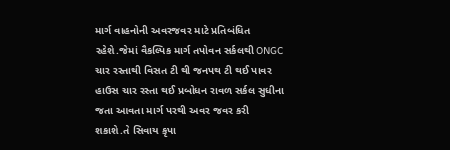માર્ગ વાહનોની અવરજવર માટે પ્રતિબંધિત રહેશે.જેમાં વૈકલ્પિક માર્ગ તપોવન સર્કલથી ONGC ચાર રસ્તાથી વિસત ટી થી જનપથ ટી થઈ પાવર હાઉસ ચાર રસ્તા થઈ પ્રબોધન રાવળ સર્કલ સુધીના જતા આવતા માર્ગ પરથી અવર જવર કરી શકાશે.તે સિવાય કૃપા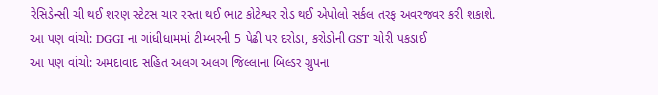રેસિડેન્સી ચી થઈ શરણ સ્ટેટસ ચાર રસ્તા થઈ ભાટ કોટેશ્વર રોડ થઈ એપોલો સર્કલ તરફ અવરજવર કરી શકાશે.
આ પણ વાંચો: DGGI ના ગાંધીધામમાં ટીમ્બરની 5 પેઢી પર દરોડા, કરોડોની GST ચોરી પકડાઈ
આ પણ વાંચો: અમદાવાદ સહિત અલગ અલગ જિલ્લાના બિલ્ડર ગ્રુપના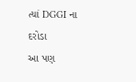ત્યાં DGGI ના દરોડા
આ પણ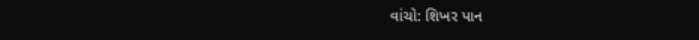વાંચો: શિખર પાન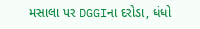મસાલા પર DGGIના દરોડા, ધંધો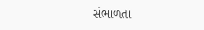સંભાળતા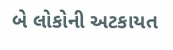બે લોકોની અટકાયત